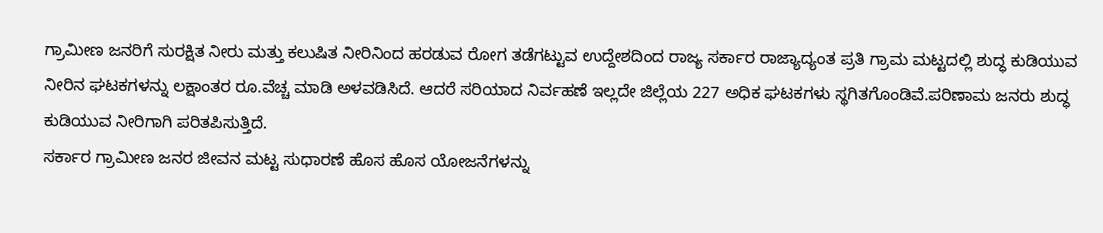ಗ್ರಾಮೀಣ ಜನರಿಗೆ ಸುರಕ್ಷಿತ ನೀರು ಮತ್ತು ಕಲುಷಿತ ನೀರಿನಿಂದ ಹರಡುವ ರೋಗ ತಡೆಗಟ್ಟುವ ಉದ್ದೇಶದಿಂದ ರಾಜ್ಯ ಸರ್ಕಾರ ರಾಜ್ಯಾದ್ಯಂತ ಪ್ರತಿ ಗ್ರಾಮ ಮಟ್ಟದಲ್ಲಿ ಶುದ್ಧ ಕುಡಿಯುವ ನೀರಿನ ಘಟಕಗಳನ್ನು ಲಕ್ಷಾಂತರ ರೂ.ವೆಚ್ಚ ಮಾಡಿ ಅಳವಡಿಸಿದೆ. ಆದರೆ ಸರಿಯಾದ ನಿರ್ವಹಣೆ ಇಲ್ಲದೇ ಜಿಲ್ಲೆಯ 227 ಅಧಿಕ ಘಟಕಗಳು ಸ್ಥಗಿತಗೊಂಡಿವೆ.ಪರಿಣಾಮ ಜನರು ಶುದ್ಧ ಕುಡಿಯುವ ನೀರಿಗಾಗಿ ಪರಿತಪಿಸುತ್ತಿದೆ.
ಸರ್ಕಾರ ಗ್ರಾಮೀಣ ಜನರ ಜೀವನ ಮಟ್ಟ ಸುಧಾರಣೆ ಹೊಸ ಹೊಸ ಯೋಜನೆಗಳನ್ನು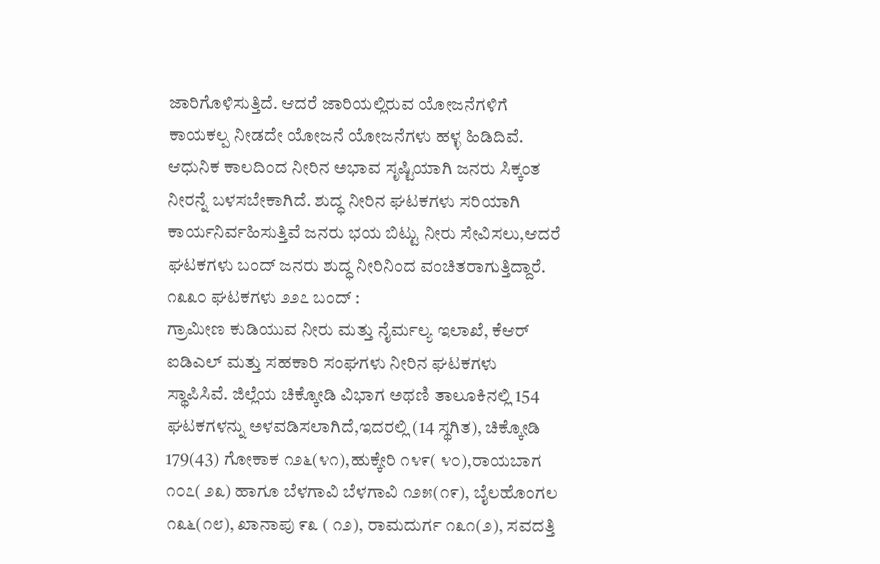ಜಾರಿಗೊಳಿಸುತ್ತಿದೆ. ಆದರೆ ಜಾರಿಯಲ್ಲಿರುವ ಯೋಜನೆಗಳಿಗೆ ಕಾಯಕಲ್ಪ ನೀಡದೇ ಯೋಜನೆ ಯೋಜನೆಗಳು ಹಳ್ಳ ಹಿಡಿದಿವೆ. ಆಧುನಿಕ ಕಾಲದಿಂದ ನೀರಿನ ಅಭಾವ ಸೃಷ್ಟಿಯಾಗಿ ಜನರು ಸಿಕ್ಕಂತ ನೀರನ್ನೆ ಬಳಸಬೇಕಾಗಿದೆ. ಶುದ್ಧ ನೀರಿನ ಘಟಕಗಳು ಸರಿಯಾಗಿ ಕಾರ್ಯನಿರ್ವಹಿಸುತ್ತಿವೆ ಜನರು ಭಯ ಬಿಟ್ಟು ನೀರು ಸೇವಿಸಲು,ಆದರೆ ಘಟಕಗಳು ಬಂದ್ ಜನರು ಶುದ್ಧ ನೀರಿನಿಂದ ವಂಚಿತರಾಗುತ್ತಿದ್ದಾರೆ.
೧೩೩೦ ಘಟಕಗಳು ೨೨೭ ಬಂದ್ :
ಗ್ರಾಮೀಣ ಕುಡಿಯುವ ನೀರು ಮತ್ತು ನೈರ್ಮಲ್ಯ ಇಲಾಖೆ, ಕೆಆರ್ ಐಡಿಎಲ್ ಮತ್ತು ಸಹಕಾರಿ ಸಂಘಗಳು ನೀರಿನ ಘಟಕಗಳು ಸ್ಥಾಪಿಸಿವೆ. ಜಿಲ್ಲೆಯ ಚಿಕ್ಕೋಡಿ ವಿಭಾಗ ಅಥಣಿ ತಾಲೂಕಿನಲ್ಲಿ 154 ಘಟಕಗಳನ್ನು ಅಳವಡಿಸಲಾಗಿದೆ,ಇದರಲ್ಲಿ (14 ಸ್ಥಗಿತ), ಚಿಕ್ಕೋಡಿ 179(43) ಗೋಕಾಕ ೧೨೬(೪೧),ಹುಕ್ಕೇರಿ ೧೪೯( ೪೦),ರಾಯಬಾಗ ೧೦೭( ೨೩) ಹಾಗೂ ಬೆಳಗಾವಿ ಬೆಳಗಾವಿ ೧೨೫(೧೯), ಬೈಲಹೊಂಗಲ ೧೩೬(೧೮), ಖಾನಾಪು ೯೩ ( ೧೨), ರಾಮದುರ್ಗ ೧೩೧(೨), ಸವದತ್ತಿ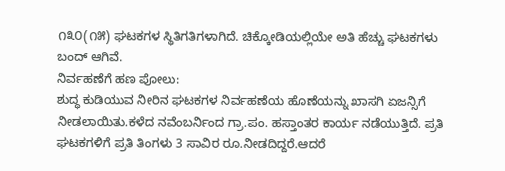೧೩೦(೧೫) ಘಟಕಗಳ ಸ್ಥಿತಿಗತಿಗಳಾಗಿದೆ. ಚಿಕ್ಕೋಡಿಯಲ್ಲಿಯೇ ಅತಿ ಹೆಚ್ಚು ಘಟಕಗಳು ಬಂದ್ ಆಗಿವೆ.
ನಿರ್ವಹಣೆಗೆ ಹಣ ಪೋಲು:
ಶುದ್ಧ ಕುಡಿಯುವ ನೀರಿನ ಘಟಕಗಳ ನಿರ್ವಹಣೆಯ ಹೊಣೆಯನ್ನು ಖಾಸಗಿ ಏಜನ್ಸಿಗೆ ನೀಡಲಾಯಿತು.ಕಳೆದ ನವೆಂಬರ್ನಿಂದ ಗ್ರಾ.ಪಂ. ಹಸ್ತಾಂತರ ಕಾರ್ಯ ನಡೆಯುತ್ತಿದೆ. ಪ್ರತಿ ಘಟಕಗಳಿಗೆ ಪ್ರತಿ ತಿಂಗಳು 3 ಸಾವಿರ ರೂ.ನೀಡದಿದ್ದರೆ.ಆದರೆ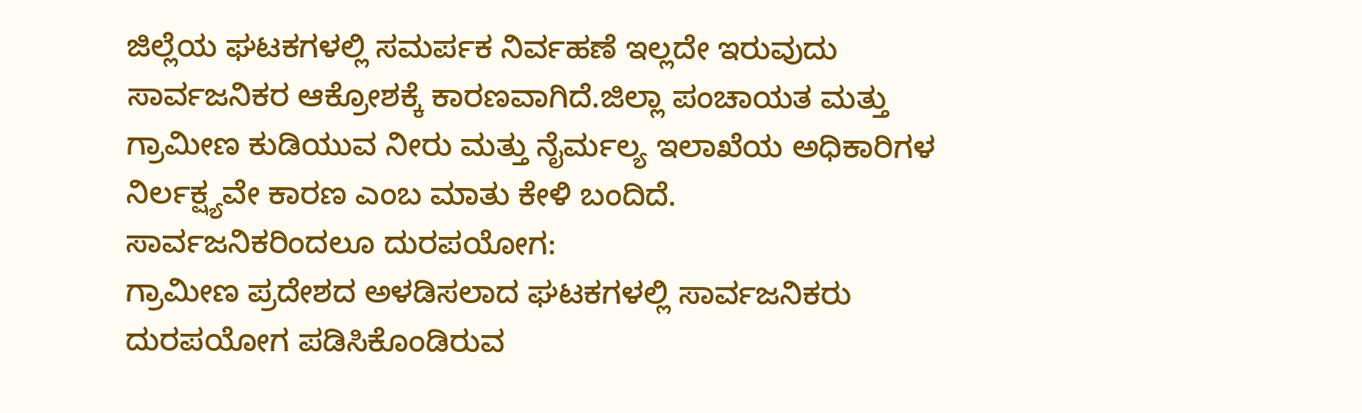ಜಿಲ್ಲೆಯ ಘಟಕಗಳಲ್ಲಿ ಸಮರ್ಪಕ ನಿರ್ವಹಣೆ ಇಲ್ಲದೇ ಇರುವುದು ಸಾರ್ವಜನಿಕರ ಆಕ್ರೋಶಕ್ಕೆ ಕಾರಣವಾಗಿದೆ.ಜಿಲ್ಲಾ ಪಂಚಾಯತ ಮತ್ತು ಗ್ರಾಮೀಣ ಕುಡಿಯುವ ನೀರು ಮತ್ತು ನೈರ್ಮಲ್ಯ ಇಲಾಖೆಯ ಅಧಿಕಾರಿಗಳ ನಿರ್ಲಕ್ಷ್ಯವೇ ಕಾರಣ ಎಂಬ ಮಾತು ಕೇಳಿ ಬಂದಿದೆ.
ಸಾರ್ವಜನಿಕರಿಂದಲೂ ದುರಪಯೋಗ:
ಗ್ರಾಮೀಣ ಪ್ರದೇಶದ ಅಳಡಿಸಲಾದ ಘಟಕಗಳಲ್ಲಿ ಸಾರ್ವಜನಿಕರು ದುರಪಯೋಗ ಪಡಿಸಿಕೊಂಡಿರುವ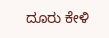ದೂರು ಕೇಳಿ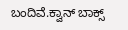ಬಂದಿವೆ.ಕ್ವಾನ್ ಬಾಕ್ಸ್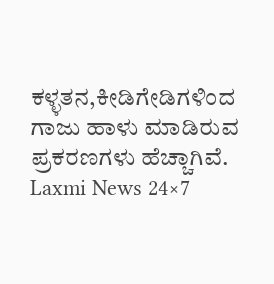ಕಳ್ಳತನ,ಕೀಡಿಗೇಡಿಗಳಿಂದ ಗಾಜು ಹಾಳು ಮಾಡಿರುವ ಪ್ರಕರಣಗಳು ಹೆಚ್ಚಾಗಿವೆ.
Laxmi News 24×7